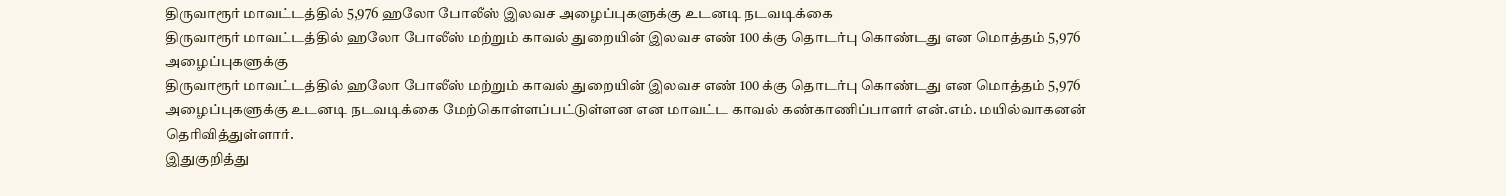திருவாரூர் மாவட்டத்தில் 5,976 ஹலோ போலீஸ் இலவச அழைப்புகளுக்கு உடனடி நடவடிக்கை
திருவாரூர் மாவட்டத்தில் ஹலோ போலீஸ் மற்றும் காவல் துறையின் இலவச எண் 100 க்கு தொடர்பு கொண்டது என மொத்தம் 5,976 அழைப்புகளுக்கு
திருவாரூர் மாவட்டத்தில் ஹலோ போலீஸ் மற்றும் காவல் துறையின் இலவச எண் 100 க்கு தொடர்பு கொண்டது என மொத்தம் 5,976 அழைப்புகளுக்கு உடனடி நடவடிக்கை மேற்கொள்ளப்பட்டுள்ளன என மாவட்ட காவல் கண்காணிப்பாளர் என்.எம். மயில்வாகனன் தெரிவித்துள்ளார்.
இதுகுறித்து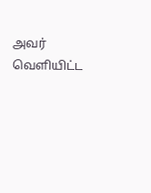அவர் வெளியிட்ட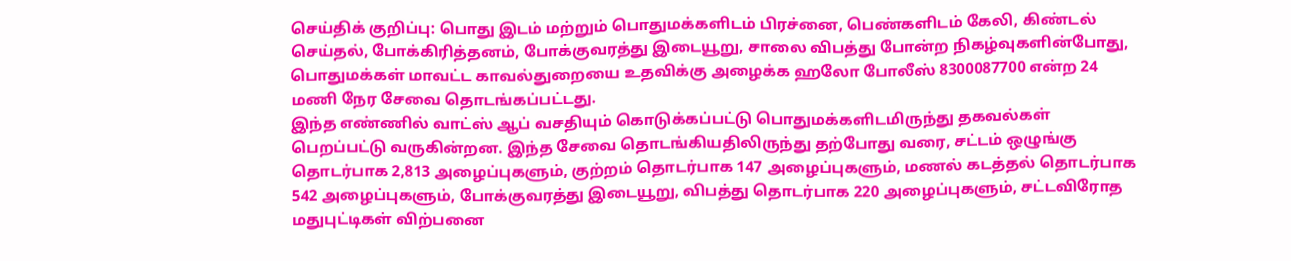செய்திக் குறிப்பு: பொது இடம் மற்றும் பொதுமக்களிடம் பிரச்னை, பெண்களிடம் கேலி, கிண்டல் செய்தல், போக்கிரித்தனம், போக்குவரத்து இடையூறு, சாலை விபத்து போன்ற நிகழ்வுகளின்போது, பொதுமக்கள் மாவட்ட காவல்துறையை உதவிக்கு அழைக்க ஹலோ போலீஸ் 8300087700 என்ற 24 மணி நேர சேவை தொடங்கப்பட்டது.
இந்த எண்ணில் வாட்ஸ் ஆப் வசதியும் கொடுக்கப்பட்டு பொதுமக்களிடமிருந்து தகவல்கள் பெறப்பட்டு வருகின்றன. இந்த சேவை தொடங்கியதிலிருந்து தற்போது வரை, சட்டம் ஒழுங்கு தொடர்பாக 2,813 அழைப்புகளும், குற்றம் தொடர்பாக 147 அழைப்புகளும், மணல் கடத்தல் தொடர்பாக 542 அழைப்புகளும், போக்குவரத்து இடையூறு, விபத்து தொடர்பாக 220 அழைப்புகளும், சட்டவிரோத மதுபுட்டிகள் விற்பனை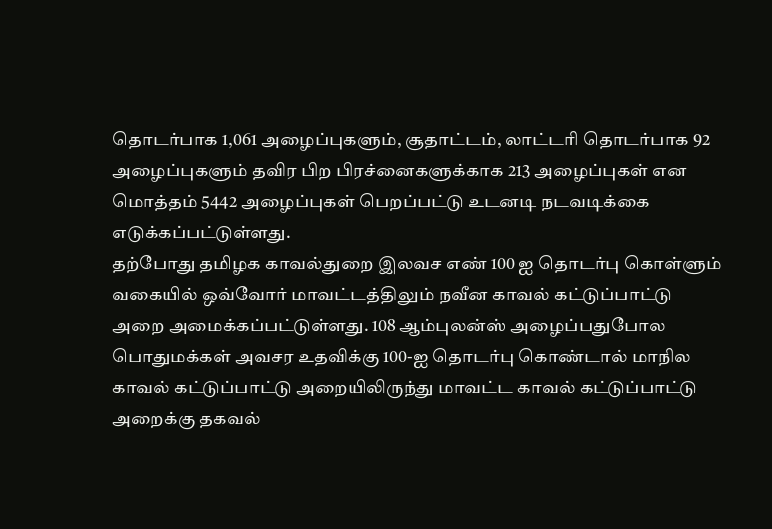தொடர்பாக 1,061 அழைப்புகளும், சூதாட்டம், லாட்டரி தொடர்பாக 92 அழைப்புகளும் தவிர பிற பிரச்னைகளுக்காக 213 அழைப்புகள் என மொத்தம் 5442 அழைப்புகள் பெறப்பட்டு உடனடி நடவடிக்கை எடுக்கப்பட்டுள்ளது.
தற்போது தமிழக காவல்துறை இலவச எண் 100 ஐ தொடர்பு கொள்ளும் வகையில் ஒவ்வோர் மாவட்டத்திலும் நவீன காவல் கட்டுப்பாட்டு
அறை அமைக்கப்பட்டுள்ளது. 108 ஆம்புலன்ஸ் அழைப்பதுபோல பொதுமக்கள் அவசர உதவிக்கு 100-ஐ தொடர்பு கொண்டால் மாநில காவல் கட்டுப்பாட்டு அறையிலிருந்து மாவட்ட காவல் கட்டுப்பாட்டு அறைக்கு தகவல்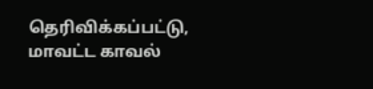தெரிவிக்கப்பட்டு, மாவட்ட காவல்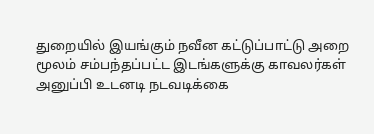துறையில் இயங்கும் நவீன கட்டுப்பாட்டு அறை மூலம் சம்பந்தப்பட்ட இடங்களுக்கு காவலர்கள் அனுப்பி உடனடி நடவடிக்கை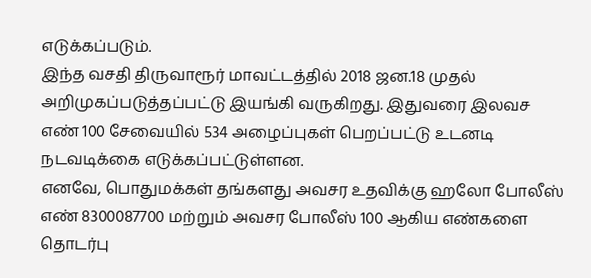எடுக்கப்படும்.
இந்த வசதி திருவாரூர் மாவட்டத்தில் 2018 ஜன.18 முதல் அறிமுகப்படுத்தப்பட்டு இயங்கி வருகிறது. இதுவரை இலவச எண் 100 சேவையில் 534 அழைப்புகள் பெறப்பட்டு உடனடி நடவடிக்கை எடுக்கப்பட்டுள்ளன.
எனவே, பொதுமக்கள் தங்களது அவசர உதவிக்கு ஹலோ போலீஸ் எண் 8300087700 மற்றும் அவசர போலீஸ் 100 ஆகிய எண்களை தொடர்பு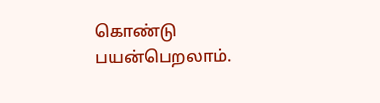கொண்டு பயன்பெறலாம்.